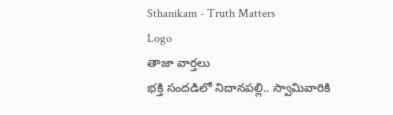Sthanikam - Truth Matters
Logo
తాజా వార్తలు
భక్తి సందడిలో నిదానపల్లి.. స్వామివారికి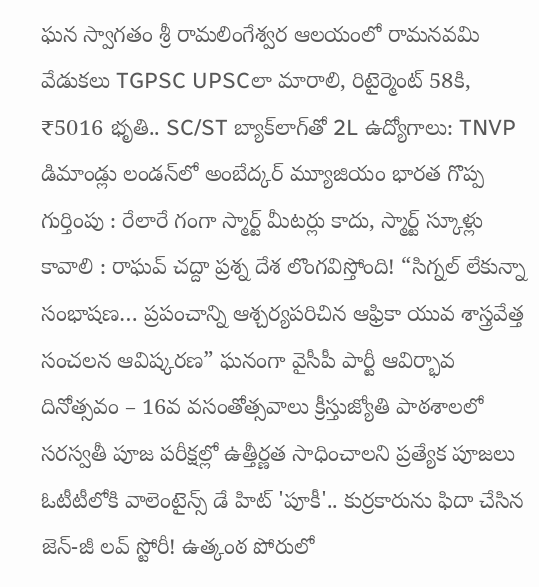ఘన స్వాగతం శ్రీ రామలింగేశ్వర ఆలయంలో రామనవమి వేడుకలు TGPSC UPSCలా మారాలి, రిటైర్మెంట్ 58కి, ₹5016 భృతి.. SC/ST బ్యాక్‌లాగ్‌తో 2L ఉద్యోగాలు: TNVP డిమాండ్లు లండన్‌లో అంబేద్కర్ మ్యూజియం భారత గొప్ప గుర్తింపు : రేలారే గంగా స్మార్ట్ మీటర్లు కాదు, స్మార్ట్ స్కూళ్లు కావాలి : రాఘవ్ చద్దా ప్రశ్న దేశ లొంగవిస్తోంది! “సిగ్నల్ లేకున్నా సంభాషణ… ప్రపంచాన్ని ఆశ్చర్యపరిచిన ఆఫ్రికా యువ శాస్త్రవేత్త సంచలన ఆవిష్కరణ” ఘనంగా వైసీపీ పార్టీ ఆవిర్భావ దినోత్సవం – 16వ వసంతోత్సవాలు క్రీస్తుజ్యోతి పాఠశాలలో సరస్వతీ పూజ పరీక్షల్లో ఉత్తీర్ణత సాధించాలని ప్రత్యేక పూజలు ఓటీటీలోకి వాలెంటైన్స్ డే హిట్ 'పూకీ'.. కుర్రకారును ఫిదా చేసిన జెన్-జీ లవ్ స్టోరీ! ఉత్కంఠ పోరులో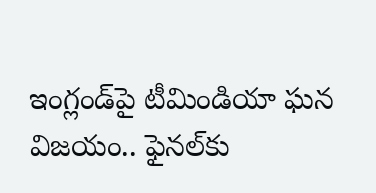ఇంగ్లండ్‌పై టీమిండియా ఘన విజయం.. ఫైనల్‌కు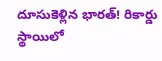దూసుకెళ్లిన భారత్! రికార్డు స్థాయిలో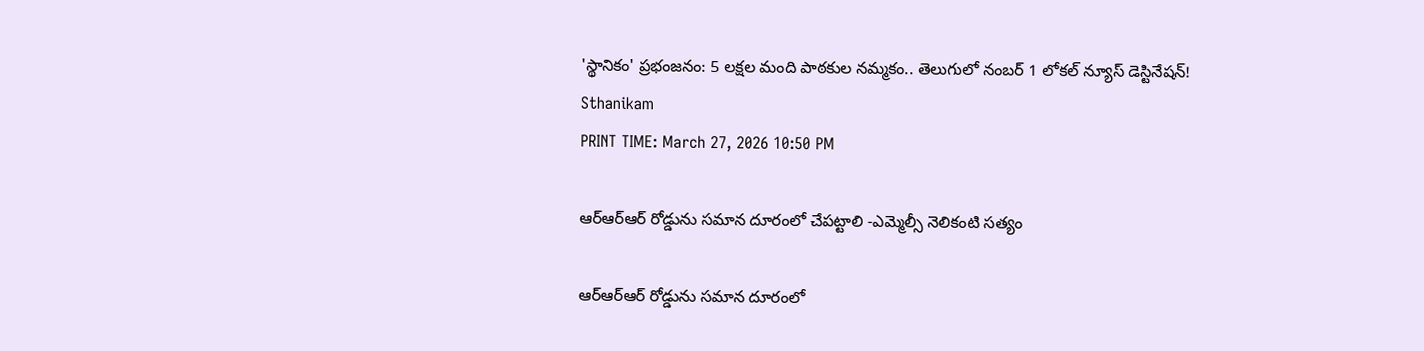'స్థానికం' ప్రభంజనం: 5 లక్షల మంది పాఠకుల నమ్మకం.. తెలుగులో నంబర్ 1 లోకల్ న్యూస్ డెస్టినేషన్!
Sthanikam
PRINT TIME: March 27, 2026 10:50 PM

ఆర్ఆర్‌ఆర్ రోడ్డును సమాన దూరంలో చేపట్టాలి -ఎమ్మెల్సీ నెలికంటి సత్యం

ఆర్ఆర్‌ఆర్ రోడ్డును సమాన దూరంలో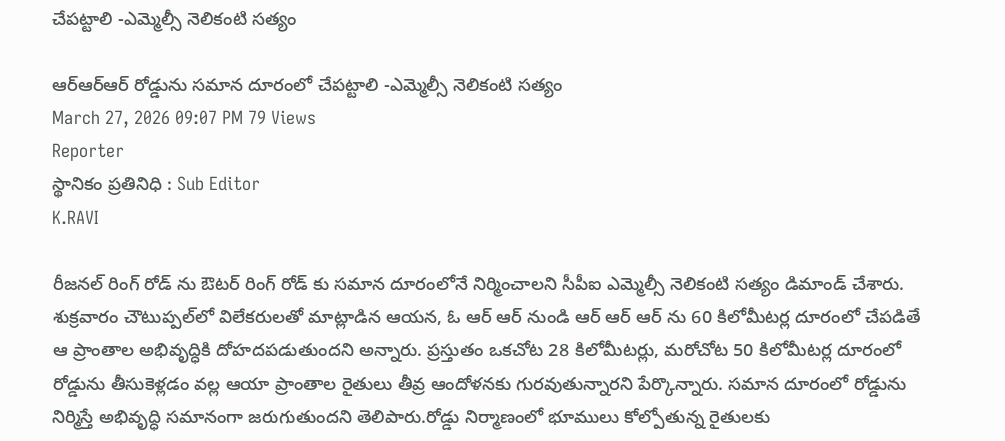చేపట్టాలి -ఎమ్మెల్సీ నెలికంటి సత్యం

ఆర్ఆర్‌ఆర్ రోడ్డును సమాన దూరంలో చేపట్టాలి -ఎమ్మెల్సీ నెలికంటి సత్యం
March 27, 2026 09:07 PM 79 Views
Reporter
స్థానికం ప్రతినిధి : Sub Editor
K.RAVI

రీజనల్ రింగ్ రోడ్ ను ఔటర్ రింగ్ రోడ్ కు సమాన దూరంలోనే నిర్మించాలని సీపీఐ ఎమ్మెల్సీ నెలికంటి సత్యం డిమాండ్ చేశారు. శుక్రవారం చౌటుప్పల్‌లో విలేకరులతో మాట్లాడిన ఆయన, ఓ ఆర్ ఆర్ నుండి ఆర్ ఆర్ ఆర్ ను 60 కిలోమీటర్ల దూరంలో చేపడితే ఆ ప్రాంతాల అభివృద్ధికి దోహదపడుతుందని అన్నారు. ప్రస్తుతం ఒకచోట 28 కిలోమీటర్లు, మరోచోట 50 కిలోమీటర్ల దూరంలో రోడ్డును తీసుకెళ్లడం వల్ల ఆయా ప్రాంతాల రైతులు తీవ్ర ఆందోళనకు గురవుతున్నారని పేర్కొన్నారు. సమాన దూరంలో రోడ్డును నిర్మిస్తే అభివృద్ధి సమానంగా జరుగుతుందని తెలిపారు.రోడ్డు నిర్మాణంలో భూములు కోల్పోతున్న రైతులకు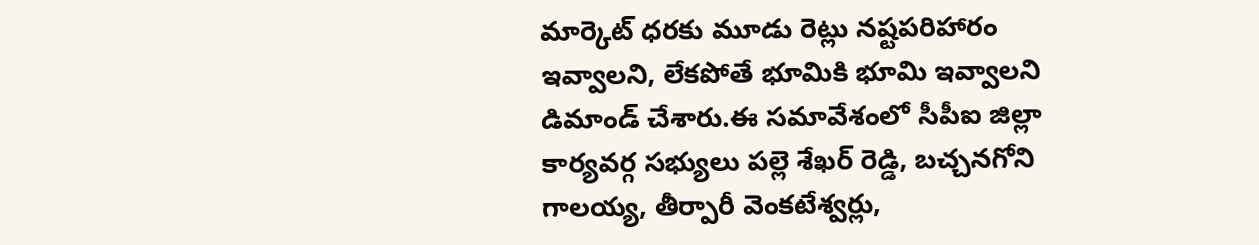మార్కెట్ ధరకు మూడు రెట్లు నష్టపరిహారం ఇవ్వాలని, లేకపోతే భూమికి భూమి ఇవ్వాలని డిమాండ్ చేశారు.ఈ సమావేశంలో సీపీఐ జిల్లా కార్యవర్గ సభ్యులు పల్లె శేఖర్ రెడ్డి, బచ్చనగోని గాలయ్య, తీర్పారీ వెంకటేశ్వర్లు,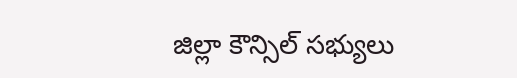జిల్లా కౌన్సిల్ సభ్యులు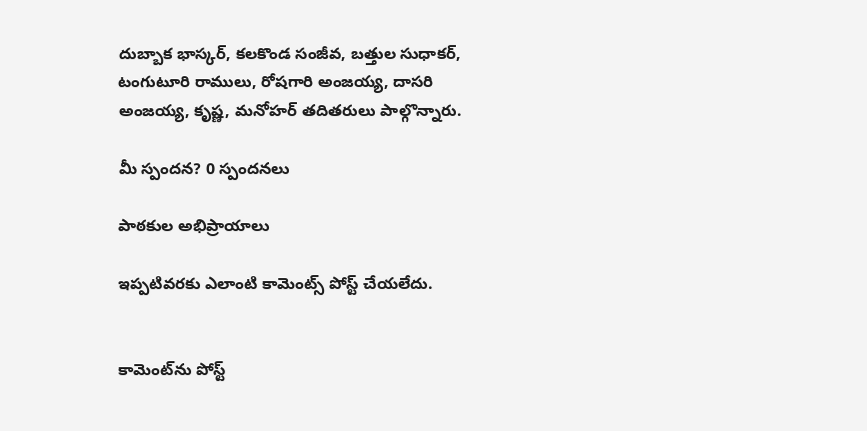దుబ్బాక భాస్కర్, కలకొండ సంజీవ, బత్తుల సుధాకర్, టంగుటూరి రాములు, రోషగారి అంజయ్య, దాసరి అంజయ్య, కృష్ణ, మనోహర్ తదితరులు పాల్గొన్నారు.

మీ స్పందన? 0 స్పందనలు

పాఠకుల అభిప్రాయాలు

ఇప్పటివరకు ఎలాంటి కామెంట్స్ పోస్ట్ చేయలేదు.


కామెంట్‌ను పోస్ట్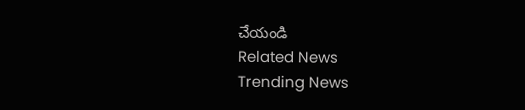చేయండి
Related News
Trending News